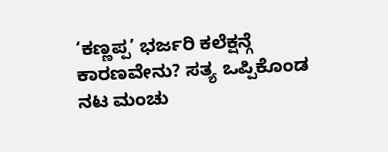‘ಕಣ್ಣಪ್ಪ’ ಭರ್ಜರಿ ಕಲೆಕ್ಷನ್ಗೆ ಕಾರಣವೇನು? ಸತ್ಯ ಒಪ್ಪಿಕೊಂಡ ನಟ ಮಂಚು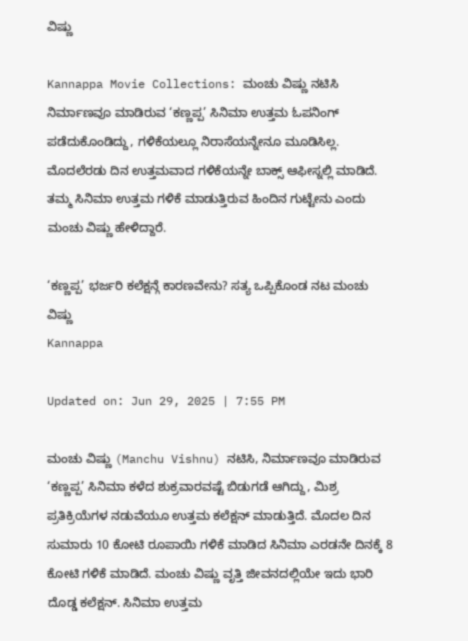ವಿಷ್ಣು

Kannappa Movie Collections: ಮಂಚು ವಿಷ್ಣು ನಟಿಸಿ ನಿರ್ಮಾಣವೂ ಮಾಡಿರುವ ‘ಕಣ್ಣಪ್ಪ’ ಸಿನಿಮಾ ಉತ್ತಮ ಓಪನಿಂಗ್ ಪಡೆದುಕೊಂಡಿದ್ದು, ಗಳಿಕೆಯಲ್ಲೂ ನಿರಾಸೆಯನ್ನೇನೂ ಮೂಡಿಸಿಲ್ಲ. ಮೊದಲೆರಡು ದಿನ ಉತ್ತಮವಾದ ಗಳಿಕೆಯನ್ನೇ ಬಾಕ್ಸ್ ಆಫೀಸ್ನಲ್ಲಿ ಮಾಡಿದೆ. ತಮ್ಮ ಸಿನಿಮಾ ಉತ್ತಮ ಗಳಿಕೆ ಮಾಡುತ್ತಿರುವ ಹಿಂದಿನ ಗುಟ್ಟೇನು ಎಂದು ಮಂಚು ವಿಷ್ಣು ಹೇಳಿದ್ದಾರೆ.

‘ಕಣ್ಣಪ್ಪ’ ಭರ್ಜರಿ ಕಲೆಕ್ಷನ್ಗೆ ಕಾರಣವೇನು? ಸತ್ಯ ಒಪ್ಪಿಕೊಂಡ ನಟ ಮಂಚು ವಿಷ್ಣು
Kannappa

Updated on: Jun 29, 2025 | 7:55 PM

ಮಂಚು ವಿಷ್ಣು (Manchu Vishnu) ನಟಿಸಿ, ನಿರ್ಮಾಣವೂ ಮಾಡಿರುವ ‘ಕಣ್ಣಪ್ಪ’ ಸಿನಿಮಾ ಕಳೆದ ಶುಕ್ರವಾರವಷ್ಟೆ ಬಿಡುಗಡೆ ಆಗಿದ್ದು, ಮಿಶ್ರ ಪ್ರತಿಕ್ರಿಯೆಗಳ ನಡುವೆಯೂ ಉತ್ತಮ ಕಲೆಕ್ಷನ್ ಮಾಡುತ್ತಿದೆ. ಮೊದಲ ದಿನ ಸುಮಾರು 10 ಕೋಟಿ ರೂಪಾಯಿ ಗಳಿಕೆ ಮಾಡಿದ ಸಿನಿಮಾ ಎರಡನೇ ದಿನಕ್ಕೆ 8 ಕೋಟಿ ಗಳಿಕೆ ಮಾಡಿದೆ. ಮಂಚು ವಿಷ್ಣು ವೃತ್ತಿ ಜೀವನದಲ್ಲಿಯೇ ಇದು ಭಾರಿ ದೊಡ್ಡ ಕಲೆಕ್ಷನ್. ಸಿನಿಮಾ ಉತ್ತಮ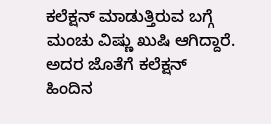ಕಲೆಕ್ಷನ್ ಮಾಡುತ್ತಿರುವ ಬಗ್ಗೆ ಮಂಚು ವಿಷ್ಣು ಖುಷಿ ಆಗಿದ್ದಾರೆ. ಅದರ ಜೊತೆಗೆ ಕಲೆಕ್ಷನ್ ಹಿಂದಿನ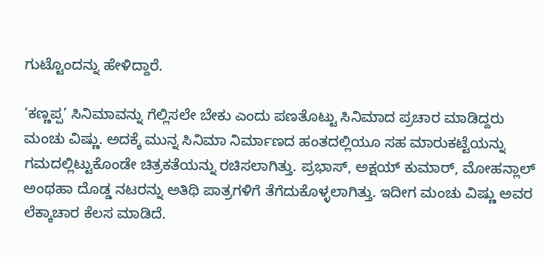ಗುಟ್ಟೊಂದನ್ನು ಹೇಳಿದ್ದಾರೆ.

‘ಕಣ್ಣಪ್ಪ’ ಸಿನಿಮಾವನ್ನು ಗೆಲ್ಲಿಸಲೇ ಬೇಕು ಎಂದು ಪಣತೊಟ್ಟು ಸಿನಿಮಾದ ಪ್ರಚಾರ ಮಾಡಿದ್ದರು ಮಂಚು ವಿಷ್ಣು. ಅದಕ್ಕೆ ಮುನ್ನ ಸಿನಿಮಾ ನಿರ್ಮಾಣದ ಹಂತದಲ್ಲಿಯೂ ಸಹ ಮಾರುಕಟ್ಟೆಯನ್ನು ಗಮದಲ್ಲಿಟ್ಟುಕೊಂಡೇ ಚಿತ್ರಕತೆಯನ್ನು ರಚಿಸಲಾಗಿತ್ತು. ಪ್ರಭಾಸ್, ಅಕ್ಷಯ್ ಕುಮಾರ್, ಮೋಹನ್ಲಾಲ್ ಅಂಥಹಾ ದೊಡ್ಡ ನಟರನ್ನು ಅತಿಥಿ ಪಾತ್ರಗಳಿಗೆ ತೆಗೆದುಕೊಳ್ಳಲಾಗಿತ್ತು. ಇದೀಗ ಮಂಚು ವಿಷ್ಣು ಅವರ ಲೆಕ್ಕಾಚಾರ ಕೆಲಸ ಮಾಡಿದೆ.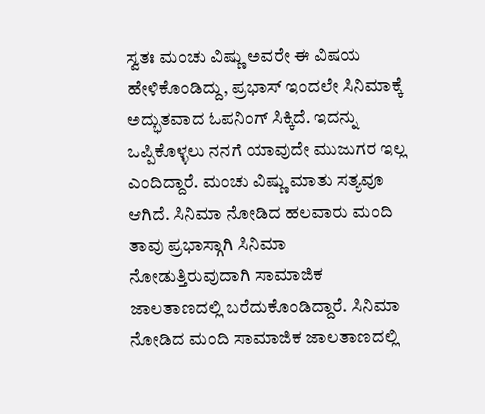ಸ್ವತಃ ಮಂಚು ವಿಷ್ಣು ಅವರೇ ಈ ವಿಷಯ ಹೇಳಿಕೊಂಡಿದ್ದು, ಪ್ರಭಾಸ್ ಇಂದಲೇ ಸಿನಿಮಾಕ್ಕೆ ಅದ್ಭುತವಾದ ಓಪನಿಂಗ್ ಸಿಕ್ಕಿದೆ. ಇದನ್ನು ಒಪ್ಪಿಕೊಳ್ಳಲು ನನಗೆ ಯಾವುದೇ ಮುಜುಗರ ಇಲ್ಲ ಎಂದಿದ್ದಾರೆ. ಮಂಚು ವಿಷ್ಣು ಮಾತು ಸತ್ಯವೂ ಆಗಿದೆ. ಸಿನಿಮಾ ನೋಡಿದ ಹಲವಾರು ಮಂದಿ ತಾವು ಪ್ರಭಾಸ್ಗಾಗಿ ಸಿನಿಮಾ ನೋಡುತ್ತಿರುವುದಾಗಿ ಸಾಮಾಜಿಕ ಜಾಲತಾಣದಲ್ಲಿ ಬರೆದುಕೊಂಡಿದ್ದಾರೆ. ಸಿನಿಮಾ ನೋಡಿದ ಮಂದಿ ಸಾಮಾಜಿಕ ಜಾಲತಾಣದಲ್ಲಿ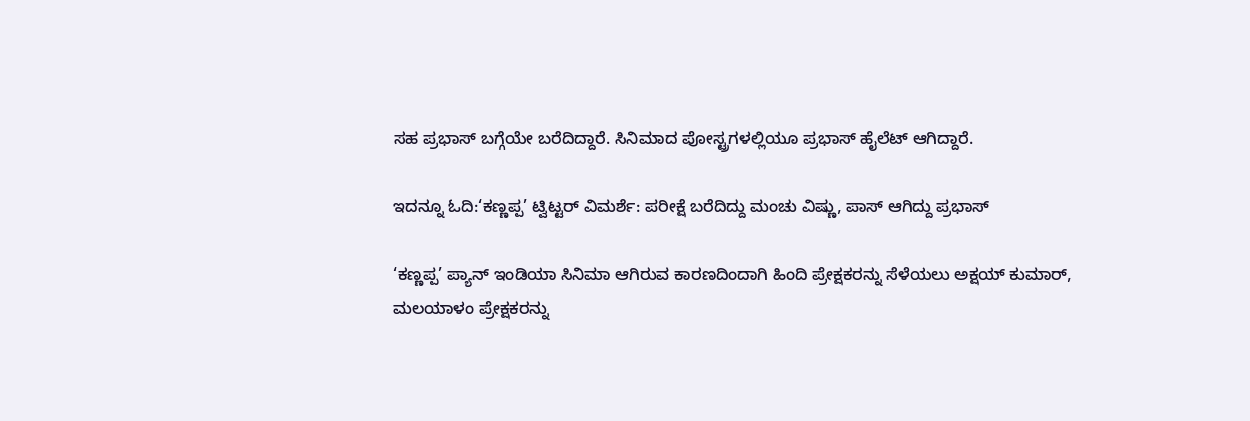ಸಹ ಪ್ರಭಾಸ್ ಬಗ್ಗೆಯೇ ಬರೆದಿದ್ದಾರೆ. ಸಿನಿಮಾದ ಪೋಸ್ಟ್ರಗಳಲ್ಲಿಯೂ ಪ್ರಭಾಸ್ ಹೈಲೆಟ್ ಆಗಿದ್ದಾರೆ.

ಇದನ್ನೂ ಓದಿ:‘ಕಣ್ಣಪ್ಪ’ ಟ್ವಿಟ್ಟರ್ ವಿಮರ್ಶೆ: ಪರೀಕ್ಷೆ ಬರೆದಿದ್ದು ಮಂಚು ವಿಷ್ಣು, ಪಾಸ್ ಆಗಿದ್ದು ಪ್ರಭಾಸ್

‘ಕಣ್ಣಪ್ಪ’ ಪ್ಯಾನ್ ಇಂಡಿಯಾ ಸಿನಿಮಾ ಆಗಿರುವ ಕಾರಣದಿಂದಾಗಿ ಹಿಂದಿ ಪ್ರೇಕ್ಷಕರನ್ನು ಸೆಳೆಯಲು ಅಕ್ಷಯ್ ಕುಮಾರ್, ಮಲಯಾಳಂ ಪ್ರೇಕ್ಷಕರನ್ನು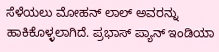ಸೆಳೆಯಲು ಮೋಹನ್ ಲಾಲ್ ಅವರನ್ನು ಹಾಕಿಕೊಳ್ಳಲಾಗಿದೆ. ಪ್ರಭಾಸ್ ಪ್ಯಾನ್ ಇಂಡಿಯಾ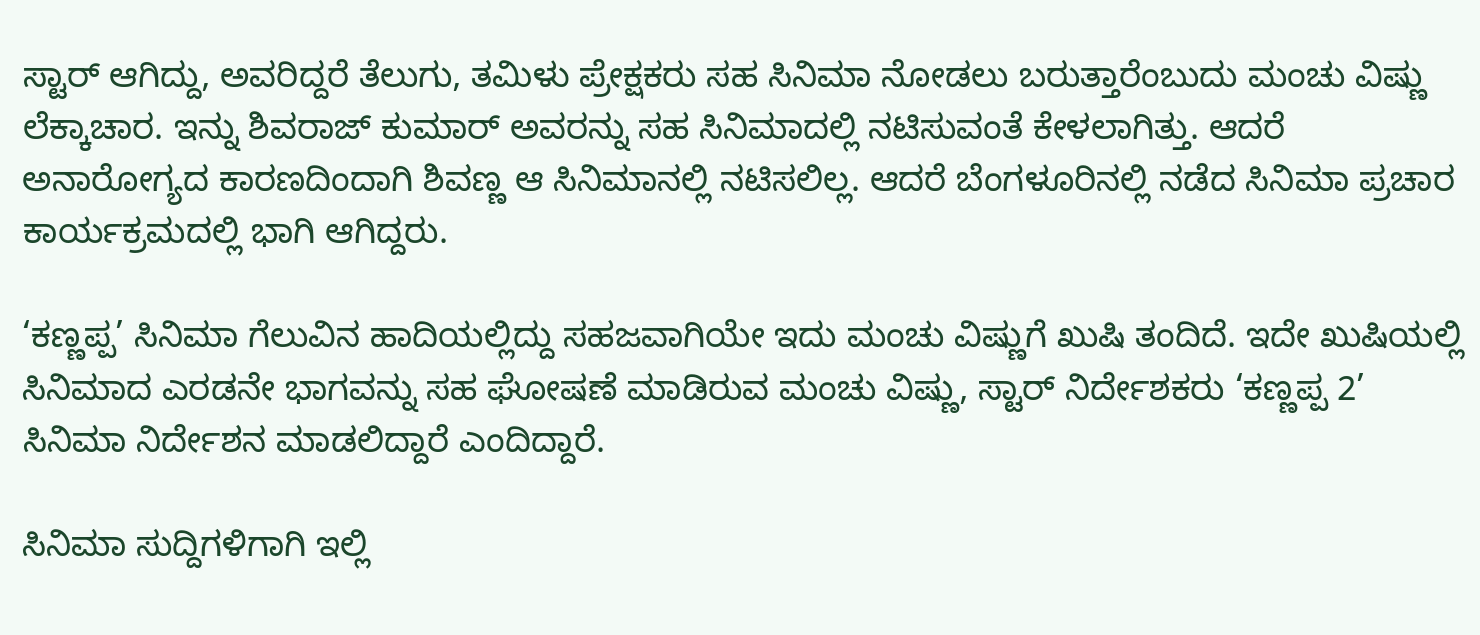ಸ್ಟಾರ್ ಆಗಿದ್ದು, ಅವರಿದ್ದರೆ ತೆಲುಗು, ತಮಿಳು ಪ್ರೇಕ್ಷಕರು ಸಹ ಸಿನಿಮಾ ನೋಡಲು ಬರುತ್ತಾರೆಂಬುದು ಮಂಚು ವಿಷ್ಣು ಲೆಕ್ಕಾಚಾರ. ಇನ್ನು ಶಿವರಾಜ್ ಕುಮಾರ್ ಅವರನ್ನು ಸಹ ಸಿನಿಮಾದಲ್ಲಿ ನಟಿಸುವಂತೆ ಕೇಳಲಾಗಿತ್ತು. ಆದರೆ ಅನಾರೋಗ್ಯದ ಕಾರಣದಿಂದಾಗಿ ಶಿವಣ್ಣ ಆ ಸಿನಿಮಾನಲ್ಲಿ ನಟಿಸಲಿಲ್ಲ. ಆದರೆ ಬೆಂಗಳೂರಿನಲ್ಲಿ ನಡೆದ ಸಿನಿಮಾ ಪ್ರಚಾರ ಕಾರ್ಯಕ್ರಮದಲ್ಲಿ ಭಾಗಿ ಆಗಿದ್ದರು.

‘ಕಣ್ಣಪ್ಪ’ ಸಿನಿಮಾ ಗೆಲುವಿನ ಹಾದಿಯಲ್ಲಿದ್ದು ಸಹಜವಾಗಿಯೇ ಇದು ಮಂಚು ವಿಷ್ಣುಗೆ ಖುಷಿ ತಂದಿದೆ. ಇದೇ ಖುಷಿಯಲ್ಲಿ ಸಿನಿಮಾದ ಎರಡನೇ ಭಾಗವನ್ನು ಸಹ ಘೋಷಣೆ ಮಾಡಿರುವ ಮಂಚು ವಿಷ್ಣು, ಸ್ಟಾರ್ ನಿರ್ದೇಶಕರು ‘ಕಣ್ಣಪ್ಪ 2’ ಸಿನಿಮಾ ನಿರ್ದೇಶನ ಮಾಡಲಿದ್ದಾರೆ ಎಂದಿದ್ದಾರೆ.

ಸಿನಿಮಾ ಸುದ್ದಿಗಳಿಗಾಗಿ ಇಲ್ಲಿ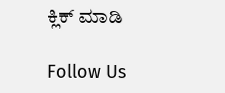ಕ್ಲಿಕ್ ಮಾಡಿ

Follow Us